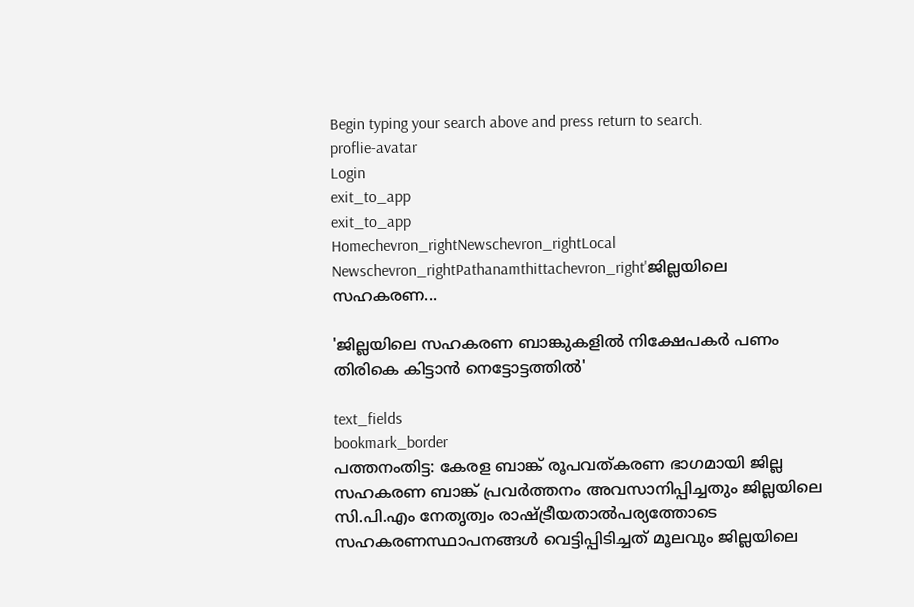Begin typing your search above and press return to search.
proflie-avatar
Login
exit_to_app
exit_to_app
Homechevron_rightNewschevron_rightLocal Newschevron_rightPathanamthittachevron_right'ജില്ലയിലെ സഹകരണ...

'ജില്ലയിലെ സഹകരണ ബാങ്കുകളിൽ നിക്ഷേപകർ പണം തിരികെ കിട്ടാൻ നെട്ടോട്ടത്തിൽ'

text_fields
bookmark_border
പത്തനംതിട്ട: കേരള ബാങ്ക് രൂപവത്കരണ ഭാഗമായി ജില്ല സഹകരണ ബാങ്ക് പ്രവര്‍ത്തനം അവസാനിപ്പിച്ചതും ജില്ലയിലെ സി.പി.എം നേതൃത്വം രാഷ്ട്രീയതാൽപര്യത്തോടെ സഹകരണസ്ഥാപനങ്ങള്‍ വെട്ടിപ്പിടിച്ചത് മൂലവും ജില്ലയിലെ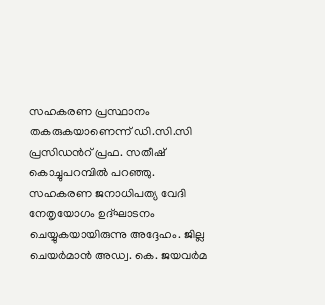സഹകരണ പ്രസ്ഥാനം തകരുകയാണെന്ന് ഡി.സി.സി പ്രസിഡന്‍റ് പ്രഫ. സതീഷ് കൊച്ചുപറമ്പില്‍ പറഞ്ഞു. സഹകരണ ജനാധിപത്യ വേദി നേതൃയോഗം ഉദ്ഘാടനം ചെയ്യുകയായിരുന്നു അദ്ദേഹം. ജില്ല ചെയര്‍മാന്‍ അഡ്വ. കെ. ജയവര്‍മ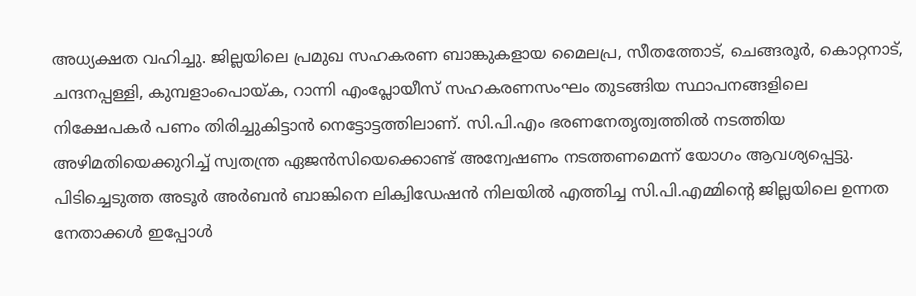അധ്യക്ഷത വഹിച്ചു. ജില്ലയിലെ പ്രമുഖ സഹകരണ ബാങ്കുകളായ മൈലപ്ര, സീതത്തോട്, ചെങ്ങരൂര്‍, കൊറ്റനാട്, ചന്ദനപ്പള്ളി, കുമ്പളാംപൊയ്ക, റാന്നി എംപ്ലോയീസ് സഹകരണസംഘം തുടങ്ങിയ സ്ഥാപനങ്ങളിലെ നിക്ഷേപകര്‍ പണം തിരിച്ചുകിട്ടാന്‍ നെട്ടോട്ടത്തിലാണ്. സി.പി.എം ഭരണനേതൃത്വത്തില്‍ നടത്തിയ അഴിമതിയെക്കുറിച്ച് സ്വതന്ത്ര ഏജന്‍സിയെക്കൊണ്ട് അന്വേഷണം നടത്തണമെന്ന് യോഗം ആവശ്യപ്പെട്ടു. പിടിച്ചെടുത്ത അടൂര്‍ അര്‍ബന്‍ ബാങ്കിനെ ലിക്വിഡേഷന്‍ നിലയില്‍ എത്തിച്ച സി.പി.എമ്മിന്‍റെ ജില്ലയിലെ ഉന്നത നേതാക്കൾ ഇപ്പോള്‍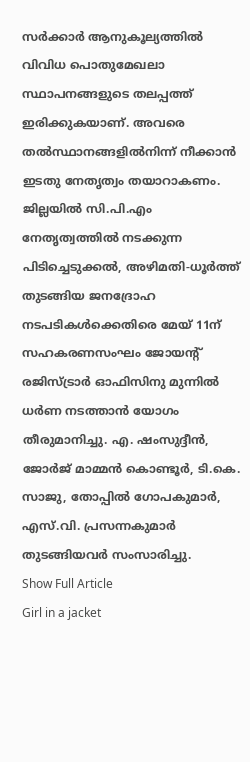സര്‍ക്കാര്‍ ആനുകൂല്യത്തില്‍ വിവിധ പൊതുമേഖലാ സ്ഥാപനങ്ങളുടെ തലപ്പത്ത് ഇരിക്കുകയാണ്. അവരെ തല്‍സ്ഥാനങ്ങളില്‍നിന്ന് നീക്കാന്‍ ഇടതു നേതൃത്വം തയാറാകണം. ജില്ലയില്‍ സി.പി.എം നേതൃത്വത്തില്‍ നടക്കുന്ന പിടിച്ചെടുക്കല്‍, അഴിമതി-ധൂര്‍ത്ത് തുടങ്ങിയ ജനദ്രോഹ നടപടികള്‍ക്കെതിരെ മേയ് 11ന് സഹകരണസംഘം ജോയന്റ് രജിസ്ട്രാര്‍ ഓഫിസിനു മുന്നില്‍ ധർണ നടത്താന്‍ യോഗം തീരുമാനിച്ചു. എ. ഷംസുദ്ദീന്‍, ജോര്‍ജ് മാമ്മന്‍ കൊണ്ടൂര്‍, ടി.കെ. സാജു, തോപ്പില്‍ ഗോപകുമാര്‍, എസ്.വി. പ്രസന്നകുമാര്‍ തുടങ്ങിയവര്‍ സംസാരിച്ചു.
Show Full Article
Girl in a jacket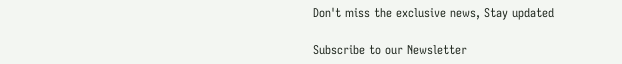Don't miss the exclusive news, Stay updated

Subscribe to our Newsletter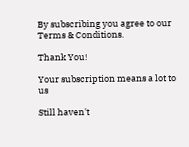By subscribing you agree to our Terms & Conditions.

Thank You!

Your subscription means a lot to us

Still haven't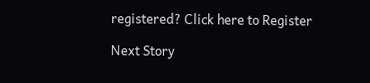registered? Click here to Register

Next Story